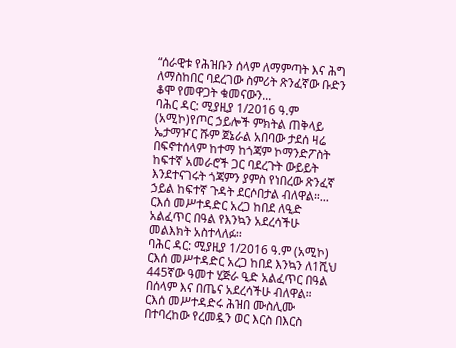“ሰራዊቱ የሕዝቡን ሰላም ለማምጣት እና ሕግ ለማስከበር ባደረገው ስምሪት ጽንፈኛው ቡድን ቆሞ የመዋጋት ቁመናውን...
ባሕር ዳር: ሚያዚያ 1/2016 ዓ.ም (አሚኮ)የጦር ኃይሎች ምክትል ጠቅላይ ኤታማዦር ሹም ጀኔራል አበባው ታደሰ ዛሬ በፍኖተሰላም ከተማ ከጎጃም ኮማንድፖስት ከፍተኛ አመራሮች ጋር ባደረጉት ውይይት እንደተናገሩት ጎጃምን ያምስ የነበረው ጽንፈኛ ኃይል ከፍተኛ ጉዳት ደርሶበታል ብለዋል።...
ርእሰ መሥተዳድር አረጋ ከበደ ለዒድ አልፈጥር በዓል የእንኳን አደረሳችሁ መልእክት አስተላለፉ፡፡
ባሕር ዳር: ሚያዚያ 1/2016 ዓ.ም (አሚኮ) ርእሰ መሥተዳድር አረጋ ከበደ እንኳን ለ1ሺህ 445ኛው ዓመተ ሂጅራ ዒድ አልፈጥር በዓል በሰላም እና በጤና አደረሳችሁ ብለዋል።
ርእሰ መሥተዳድሩ ሕዝበ ሙስሊሙ በተባረከው የረመዷን ወር እርስ በእርስ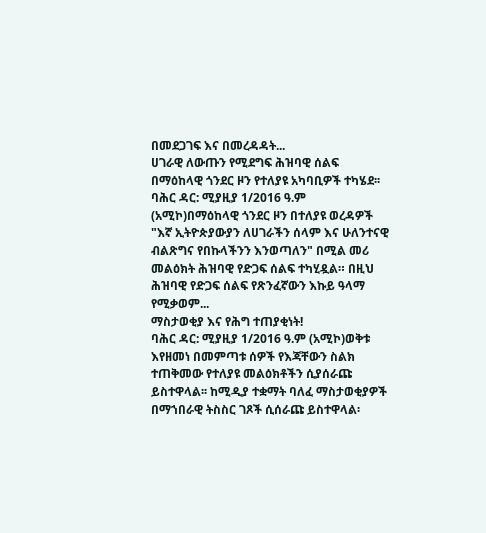በመደጋገፍ እና በመረዳዳት...
ሀገራዊ ለውጡን የሚደግፍ ሕዝባዊ ሰልፍ በማዕከላዊ ጎንደር ዞን የተለያዩ አካባቢዎች ተካሄደ፡፡
ባሕር ዳር: ሚያዚያ 1/2016 ዓ.ም (አሚኮ)በማዕከላዊ ጎንደር ዞን በተለያዩ ወረዳዎች "እኛ ኢትዮጵያውያን ለሀገራችን ሰላም እና ሁለንተናዊ ብልጽግና የበኩላችንን እንወጣለን" በሚል መሪ መልዕክት ሕዝባዊ የድጋፍ ሰልፍ ተካሂዷል። በዚህ ሕዝባዊ የድጋፍ ሰልፍ የጽንፈኛውን እኩይ ዓላማ የሚቃወም...
ማስታወቂያ እና የሕግ ተጠያቂነት!
ባሕር ዳር: ሚያዚያ 1/2016 ዓ.ም (አሚኮ)ወቅቱ እየዘመነ በመምጣቱ ሰዎች የእጃቸውን ስልክ ተጠቅመው የተለያዩ መልዕክቶችን ሲያሰራጩ ይስተዋላል፡፡ ከሚዲያ ተቋማት ባለፈ ማስታወቂያዎች በማኀበራዊ ትስስር ገጾች ሲሰራጩ ይስተዋላል፡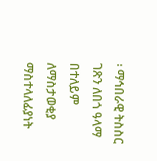፡ ማኅበራዊ ትስስር ገጽን ለበጎ ዓላማ በተለይም ለማስታወቂያ ማስተላለፊያነት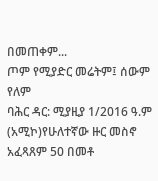በመጠቀም...
ጦም የሚያድር መሬትም፤ ሰውም የለም
ባሕር ዳር: ሚያዚያ 1/2016 ዓ.ም (አሚኮ)የሁለተኛው ዙር መስኖ አፈጻጸም 50 በመቶ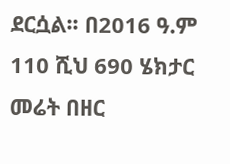ደርሷል፡፡ በ2016 ዓ.ም 110 ሺህ 690 ሄክታር መሬት በዘር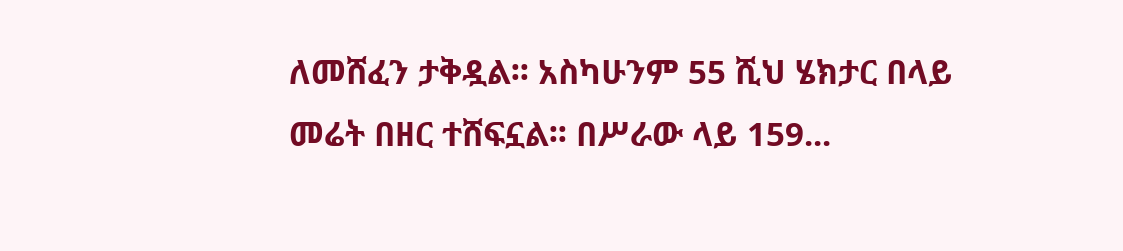ለመሸፈን ታቅዷል፡፡ አስካሁንም 55 ሺህ ሄክታር በላይ መሬት በዘር ተሸፍኗል፡፡ በሥራው ላይ 159...